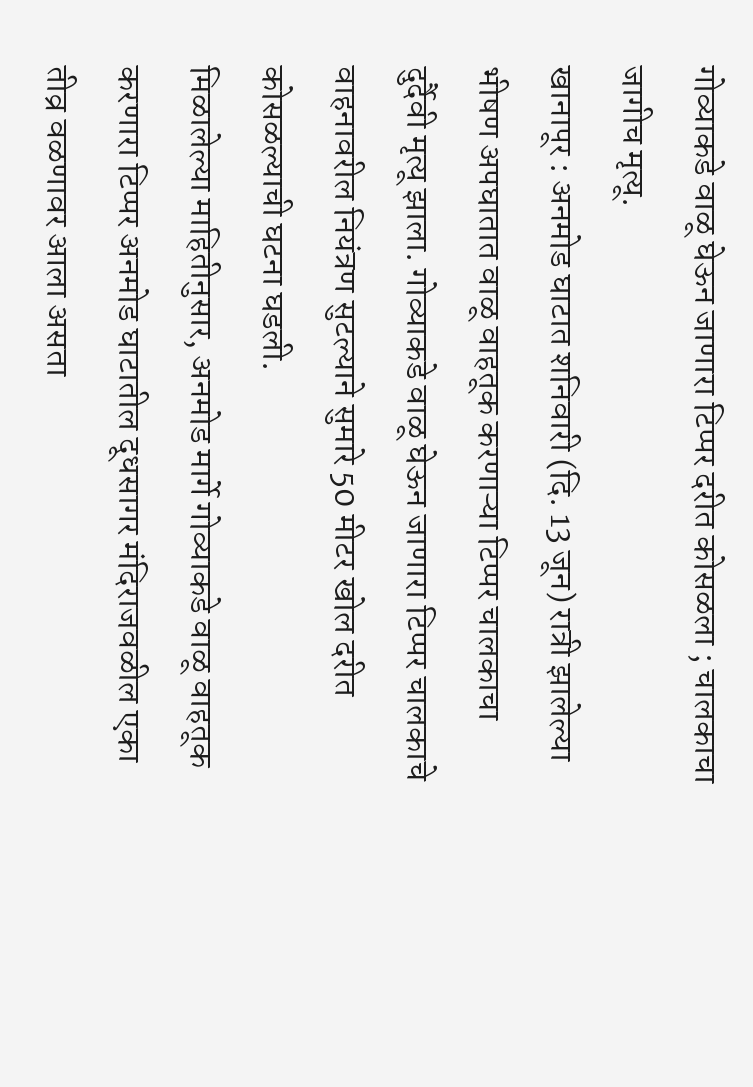गोव्याकडे वाळू घेऊन जाणारा टिप्पर दरीत कोसळला ; चालकाचा जागीच मृत्यू.
खानापूर : अनमोड घाटात शनिवारी (दि. 13 जून) रात्री झालेल्या भीषण अपघातात वाळू वाहतूक करणाऱ्या टिप्पर चालकाचा दुर्दैवी मृत्यू झाला. गोव्याकडे वाळू घेऊन जाणारा टिप्पर चालकाचे वाहनावरील नियंत्रण सुटल्याने सुमारे 50 मीटर खोल दरीत कोसळल्याची घटना घडली.
मिळालेल्या माहितीनुसार, अनमोड मार्गे गोव्याकडे वाळू वाहतूक करणारा टिप्पर अनमोड घाटातील दूधसागर मंदिराजवळील एका तीव्र वळणावर आला असता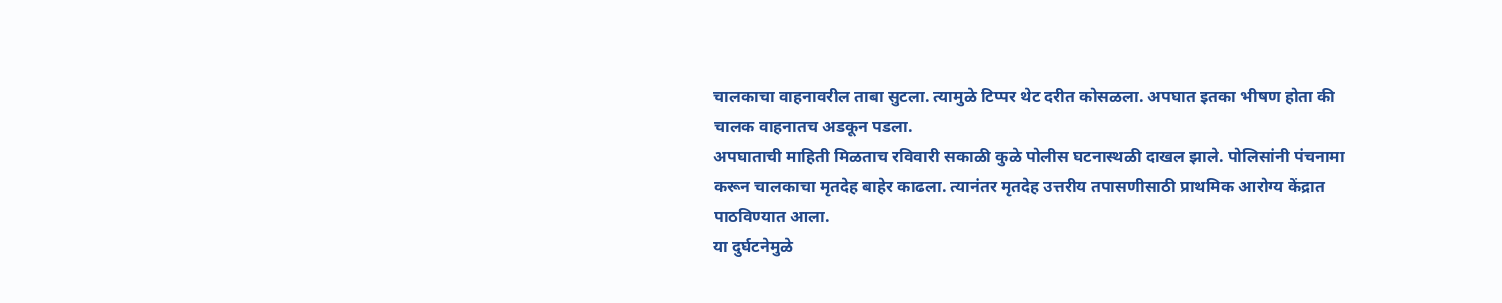चालकाचा वाहनावरील ताबा सुटला. त्यामुळे टिप्पर थेट दरीत कोसळला. अपघात इतका भीषण होता की चालक वाहनातच अडकून पडला.
अपघाताची माहिती मिळताच रविवारी सकाळी कुळे पोलीस घटनास्थळी दाखल झाले. पोलिसांनी पंचनामा करून चालकाचा मृतदेह बाहेर काढला. त्यानंतर मृतदेह उत्तरीय तपासणीसाठी प्राथमिक आरोग्य केंद्रात पाठविण्यात आला.
या दुर्घटनेमुळे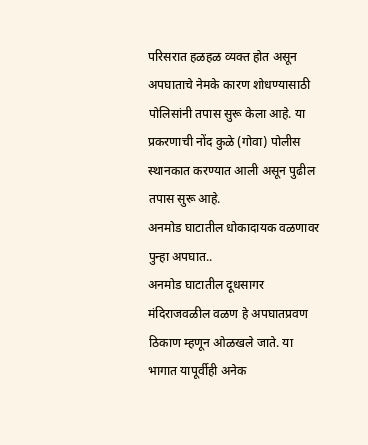परिसरात हळहळ व्यक्त होत असून अपघाताचे नेमके कारण शोधण्यासाठी पोलिसांनी तपास सुरू केला आहे. या प्रकरणाची नोंद कुळे (गोवा) पोलीस स्थानकात करण्यात आली असून पुढील तपास सुरू आहे.
अनमोड घाटातील धोकादायक वळणावर पुन्हा अपघात..
अनमोड घाटातील दूधसागर मंदिराजवळील वळण हे अपघातप्रवण ठिकाण म्हणून ओळखले जाते. या भागात यापूर्वीही अनेक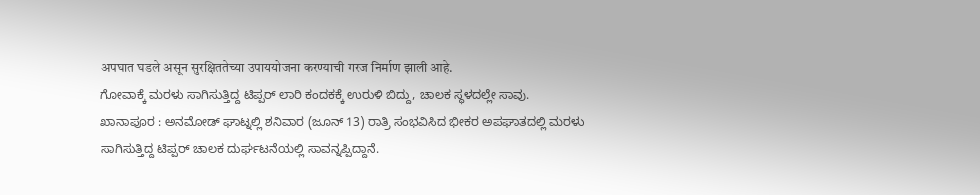अपघात घडले असून सुरक्षिततेच्या उपाययोजना करण्याची गरज निर्माण झाली आहे.
ಗೋವಾಕ್ಕೆ ಮರಳು ಸಾಗಿಸುತ್ತಿದ್ದ ಟಿಪ್ಪರ್ ಲಾರಿ ಕಂದಕಕ್ಕೆ ಉರುಳಿ ಬಿದ್ದು, ಚಾಲಕ ಸ್ಥಳದಲ್ಲೇ ಸಾವು.
ಖಾನಾಪೂರ : ಅನಮೋಡ್ ಘಾಟ್ನಲ್ಲಿ ಶನಿವಾರ (ಜೂನ್ 13) ರಾತ್ರಿ ಸಂಭವಿಸಿದ ಭೀಕರ ಅಪಘಾತದಲ್ಲಿ ಮರಳು ಸಾಗಿಸುತ್ತಿದ್ದ ಟಿಪ್ಪರ್ ಚಾಲಕ ದುರ್ಘಟನೆಯಲ್ಲಿ ಸಾವನ್ನಪ್ಪಿದ್ದಾನೆ.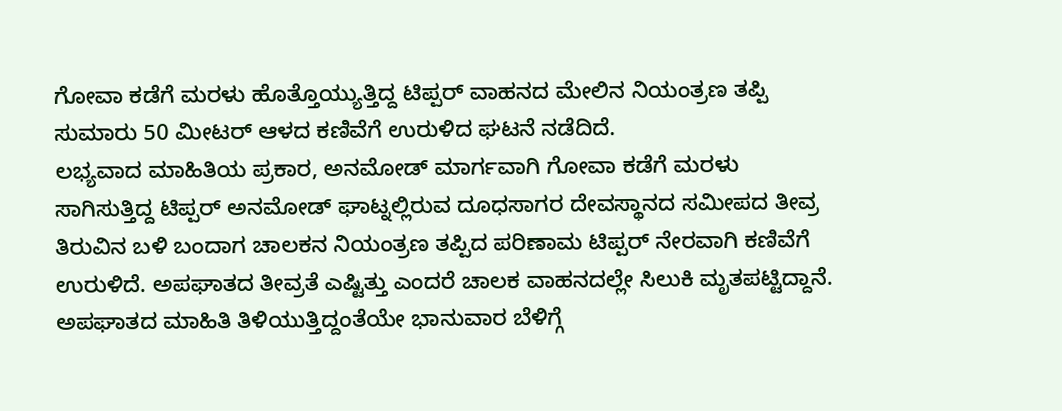ಗೋವಾ ಕಡೆಗೆ ಮರಳು ಹೊತ್ತೊಯ್ಯುತ್ತಿದ್ದ ಟಿಪ್ಪರ್ ವಾಹನದ ಮೇಲಿನ ನಿಯಂತ್ರಣ ತಪ್ಪಿ ಸುಮಾರು 50 ಮೀಟರ್ ಆಳದ ಕಣಿವೆಗೆ ಉರುಳಿದ ಘಟನೆ ನಡೆದಿದೆ.
ಲಭ್ಯವಾದ ಮಾಹಿತಿಯ ಪ್ರಕಾರ, ಅನಮೋಡ್ ಮಾರ್ಗವಾಗಿ ಗೋವಾ ಕಡೆಗೆ ಮರಳು ಸಾಗಿಸುತ್ತಿದ್ದ ಟಿಪ್ಪರ್ ಅನಮೋಡ್ ಘಾಟ್ನಲ್ಲಿರುವ ದೂಧಸಾಗರ ದೇವಸ್ಥಾನದ ಸಮೀಪದ ತೀವ್ರ ತಿರುವಿನ ಬಳಿ ಬಂದಾಗ ಚಾಲಕನ ನಿಯಂತ್ರಣ ತಪ್ಪಿದ ಪರಿಣಾಮ ಟಿಪ್ಪರ್ ನೇರವಾಗಿ ಕಣಿವೆಗೆ ಉರುಳಿದೆ. ಅಪಘಾತದ ತೀವ್ರತೆ ಎಷ್ಟಿತ್ತು ಎಂದರೆ ಚಾಲಕ ವಾಹನದಲ್ಲೇ ಸಿಲುಕಿ ಮೃತಪಟ್ಟಿದ್ದಾನೆ.
ಅಪಘಾತದ ಮಾಹಿತಿ ತಿಳಿಯುತ್ತಿದ್ದಂತೆಯೇ ಭಾನುವಾರ ಬೆಳಿಗ್ಗೆ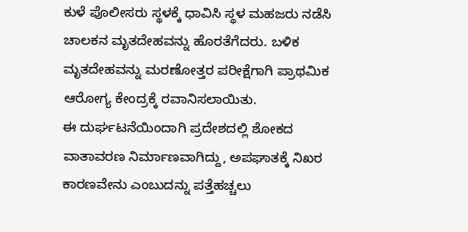ಕುಳೆ ಪೊಲೀಸರು ಸ್ಥಳಕ್ಕೆ ಧಾವಿಸಿ ಸ್ಥಳ ಮಹಜರು ನಡೆಸಿ ಚಾಲಕನ ಮೃತದೇಹವನ್ನು ಹೊರತೆಗೆದರು. ಬಳಿಕ ಮೃತದೇಹವನ್ನು ಮರಣೋತ್ತರ ಪರೀಕ್ಷೆಗಾಗಿ ಪ್ರಾಥಮಿಕ ಆರೋಗ್ಯ ಕೇಂದ್ರಕ್ಕೆ ರವಾನಿಸಲಾಯಿತು.
ಈ ದುರ್ಘಟನೆಯಿಂದಾಗಿ ಪ್ರದೇಶದಲ್ಲಿ ಶೋಕದ ವಾತಾವರಣ ನಿರ್ಮಾಣವಾಗಿದ್ದು, ಅಪಘಾತಕ್ಕೆ ನಿಖರ ಕಾರಣವೇನು ಎಂಬುದನ್ನು ಪತ್ತೆಹಚ್ಚಲು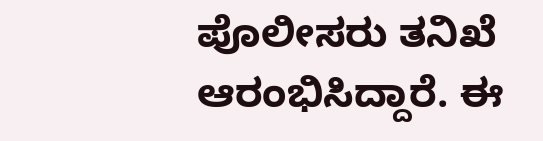ಪೊಲೀಸರು ತನಿಖೆ ಆರಂಭಿಸಿದ್ದಾರೆ. ಈ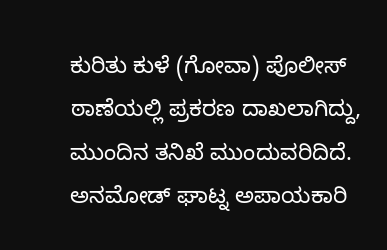ಕುರಿತು ಕುಳೆ (ಗೋವಾ) ಪೊಲೀಸ್ ಠಾಣೆಯಲ್ಲಿ ಪ್ರಕರಣ ದಾಖಲಾಗಿದ್ದು, ಮುಂದಿನ ತನಿಖೆ ಮುಂದುವರಿದಿದೆ.
ಅನಮೋಡ್ ಘಾಟ್ನ ಅಪಾಯಕಾರಿ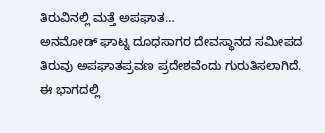ತಿರುವಿನಲ್ಲಿ ಮತ್ತೆ ಅಪಘಾತ…
ಅನಮೋಡ್ ಘಾಟ್ನ ದೂಧಸಾಗರ ದೇವಸ್ಥಾನದ ಸಮೀಪದ ತಿರುವು ಅಪಘಾತಪ್ರವಣ ಪ್ರದೇಶವೆಂದು ಗುರುತಿಸಲಾಗಿದೆ. ಈ ಭಾಗದಲ್ಲಿ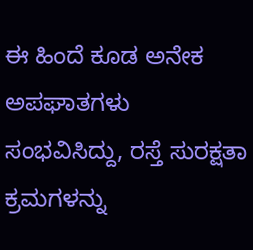ಈ ಹಿಂದೆ ಕೂಡ ಅನೇಕ ಅಪಘಾತಗಳು ಸಂಭವಿಸಿದ್ದು, ರಸ್ತೆ ಸುರಕ್ಷತಾ ಕ್ರಮಗಳನ್ನು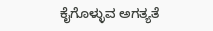ಕೈಗೊಳ್ಳುವ ಅಗತ್ಯತೆ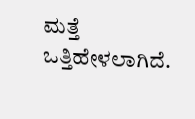ಮತ್ತೆ ಒತ್ತಿಹೇಳಲಾಗಿದೆ.